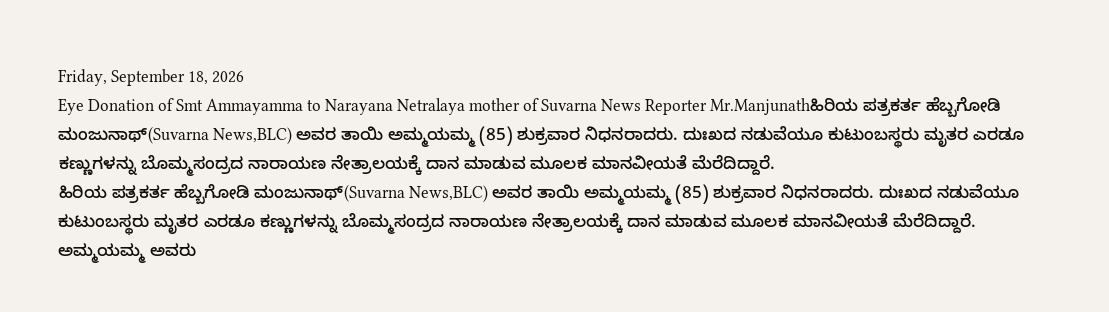Friday, September 18, 2026
Eye Donation of Smt Ammayamma to Narayana Netralaya mother of Suvarna News Reporter Mr.Manjunathಹಿರಿಯ ಪತ್ರಕರ್ತ ಹೆಬ್ಬಗೋಡಿ ಮಂಜುನಾಥ್(Suvarna News,BLC) ಅವರ ತಾಯಿ ಅಮ್ಮಯಮ್ಮ (85) ಶುಕ್ರವಾರ ನಿಧನರಾದರು. ದುಃಖದ ನಡುವೆಯೂ ಕುಟುಂಬಸ್ಥರು ಮೃತರ ಎರಡೂ ಕಣ್ಣುಗಳನ್ನು ಬೊಮ್ಮಸಂದ್ರದ ನಾರಾಯಣ ನೇತ್ರಾಲಯಕ್ಕೆ ದಾನ ಮಾಡುವ ಮೂಲಕ ಮಾನವೀಯತೆ ಮೆರೆದಿದ್ದಾರೆ.
ಹಿರಿಯ ಪತ್ರಕರ್ತ ಹೆಬ್ಬಗೋಡಿ ಮಂಜುನಾಥ್(Suvarna News,BLC) ಅವರ ತಾಯಿ ಅಮ್ಮಯಮ್ಮ (85) ಶುಕ್ರವಾರ ನಿಧನರಾದರು. ದುಃಖದ ನಡುವೆಯೂ ಕುಟುಂಬಸ್ಥರು ಮೃತರ ಎರಡೂ ಕಣ್ಣುಗಳನ್ನು ಬೊಮ್ಮಸಂದ್ರದ ನಾರಾಯಣ ನೇತ್ರಾಲಯಕ್ಕೆ ದಾನ ಮಾಡುವ ಮೂಲಕ ಮಾನವೀಯತೆ ಮೆರೆದಿದ್ದಾರೆ.
ಅಮ್ಮಯಮ್ಮ ಅವರು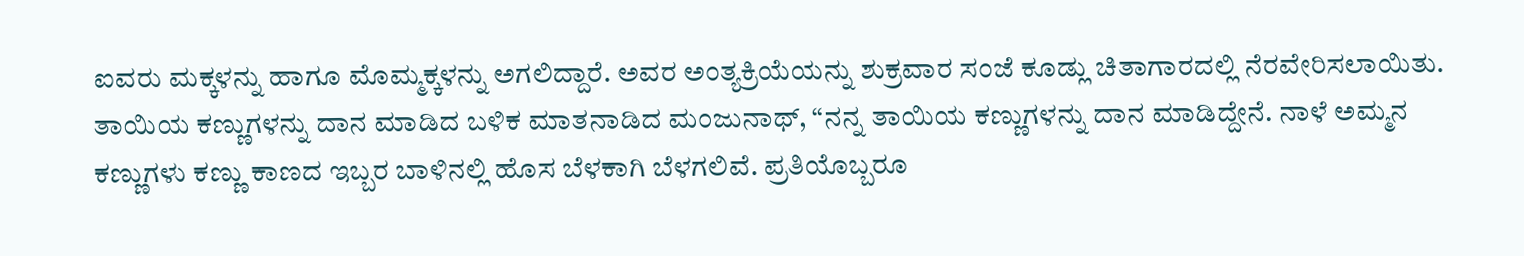ಐವರು ಮಕ್ಕಳನ್ನು ಹಾಗೂ ಮೊಮ್ಮಕ್ಕಳನ್ನು ಅಗಲಿದ್ದಾರೆ. ಅವರ ಅಂತ್ಯಕ್ರಿಯೆಯನ್ನು ಶುಕ್ರವಾರ ಸಂಜೆ ಕೂಡ್ಲು ಚಿತಾಗಾರದಲ್ಲಿ ನೆರವೇರಿಸಲಾಯಿತು. ತಾಯಿಯ ಕಣ್ಣುಗಳನ್ನು ದಾನ ಮಾಡಿದ ಬಳಿಕ ಮಾತನಾಡಿದ ಮಂಜುನಾಥ್, “ನನ್ನ ತಾಯಿಯ ಕಣ್ಣುಗಳನ್ನು ದಾನ ಮಾಡಿದ್ದೇನೆ. ನಾಳೆ ಅಮ್ಮನ ಕಣ್ಣುಗಳು ಕಣ್ಣು ಕಾಣದ ಇಬ್ಬರ ಬಾಳಿನಲ್ಲಿ ಹೊಸ ಬೆಳಕಾಗಿ ಬೆಳಗಲಿವೆ. ಪ್ರತಿಯೊಬ್ಬರೂ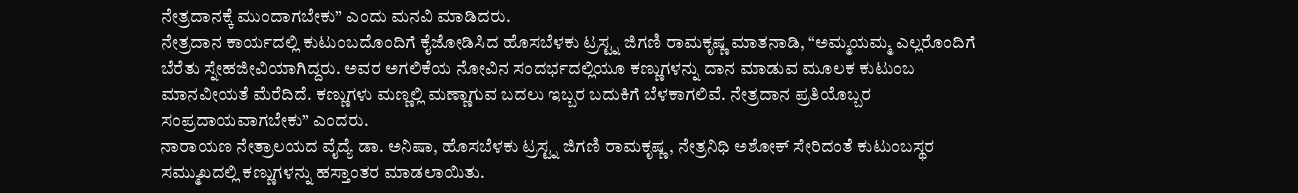ನೇತ್ರದಾನಕ್ಕೆ ಮುಂದಾಗಬೇಕು” ಎಂದು ಮನವಿ ಮಾಡಿದರು.
ನೇತ್ರದಾನ ಕಾರ್ಯದಲ್ಲಿ ಕುಟುಂಬದೊಂದಿಗೆ ಕೈಜೋಡಿಸಿದ ಹೊಸಬೆಳಕು ಟ್ರಸ್ಟ್ನ ಜಿಗಣಿ ರಾಮಕೃಷ್ಣ ಮಾತನಾಡಿ, “ಅಮ್ಮಯಮ್ಮ ಎಲ್ಲರೊಂದಿಗೆ ಬೆರೆತು ಸ್ನೇಹಜೀವಿಯಾಗಿದ್ದರು. ಅವರ ಅಗಲಿಕೆಯ ನೋವಿನ ಸಂದರ್ಭದಲ್ಲಿಯೂ ಕಣ್ಣುಗಳನ್ನು ದಾನ ಮಾಡುವ ಮೂಲಕ ಕುಟುಂಬ ಮಾನವೀಯತೆ ಮೆರೆದಿದೆ. ಕಣ್ಣುಗಳು ಮಣ್ಣಲ್ಲಿ ಮಣ್ಣಾಗುವ ಬದಲು ಇಬ್ಬರ ಬದುಕಿಗೆ ಬೆಳಕಾಗಲಿವೆ. ನೇತ್ರದಾನ ಪ್ರತಿಯೊಬ್ಬರ ಸಂಪ್ರದಾಯವಾಗಬೇಕು” ಎಂದರು.
ನಾರಾಯಣ ನೇತ್ರಾಲಯದ ವೈದ್ಯೆ ಡಾ. ಅನಿಷಾ, ಹೊಸಬೆಳಕು ಟ್ರಸ್ಟ್ನ ಜಿಗಣಿ ರಾಮಕೃಷ್ಣ, ನೇತ್ರನಿಧಿ ಅಶೋಕ್ ಸೇರಿದಂತೆ ಕುಟುಂಬಸ್ಥರ ಸಮ್ಮುಖದಲ್ಲಿ ಕಣ್ಣುಗಳನ್ನು ಹಸ್ತಾಂತರ ಮಾಡಲಾಯಿತು.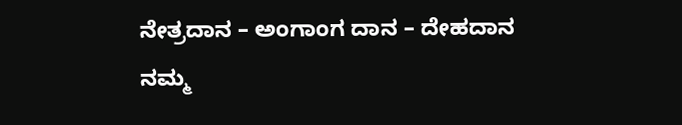ನೇತ್ರದಾನ – ಅಂಗಾಂಗ ದಾನ – ದೇಹದಾನ ನಮ್ಮ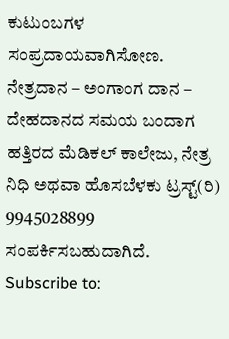ಕುಟುಂಬಗಳ ಸಂಪ್ರದಾಯವಾಗಿಸೋಣ.
ನೇತ್ರದಾನ – ಅಂಗಾಂಗ ದಾನ – ದೇಹದಾನದ ಸಮಯ ಬಂದಾಗ ಹತ್ತಿರದ ಮೆಡಿಕಲ್ ಕಾಲೇಜು, ನೇತ್ರ ನಿಧಿ ಅಥವಾ ಹೊಸಬೆಳಕು ಟ್ರಸ್ಟ್(ರಿ) 9945028899 ಸಂಪರ್ಕಿಸಬಹುದಾಗಿದೆ.
Subscribe to: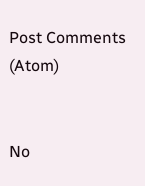Post Comments (Atom)


No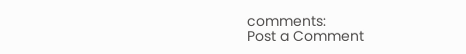comments:
Post a Comment